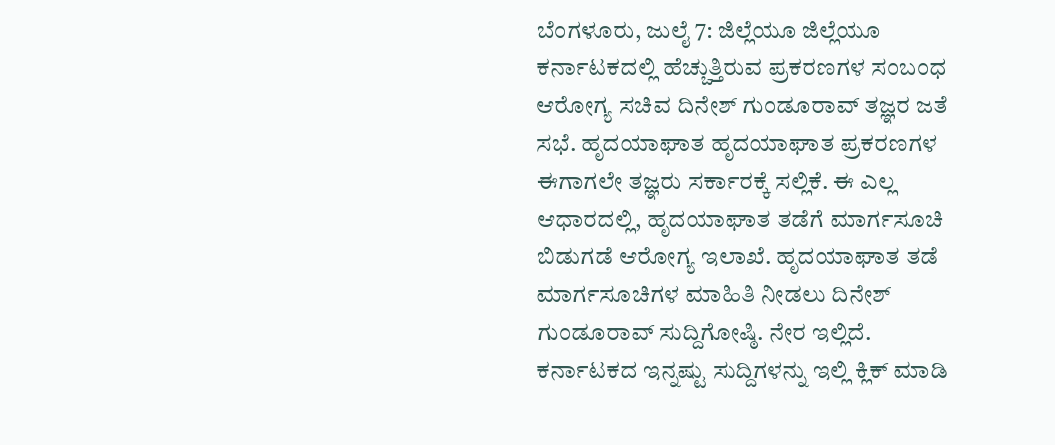ಬೆಂಗಳೂರು, ಜುಲೈ 7: ಜಿಲ್ಲೆಯೂ ಜಿಲ್ಲೆಯೂ ಕರ್ನಾಟಕದಲ್ಲಿ ಹೆಚ್ಚುತ್ತಿರುವ ಪ್ರಕರಣಗಳ ಸಂಬಂಧ ಆರೋಗ್ಯ ಸಚಿವ ದಿನೇಶ್ ಗುಂಡೂರಾವ್ ತಜ್ಞರ ಜತೆ ಸಭೆ. ಹೃದಯಾಘಾತ ಹೃದಯಾಘಾತ ಪ್ರಕರಣಗಳ ಈಗಾಗಲೇ ತಜ್ಞರು ಸರ್ಕಾರಕ್ಕೆ ಸಲ್ಲಿಕೆ. ಈ ಎಲ್ಲ ಆಧಾರದಲ್ಲಿ, ಹೃದಯಾಘಾತ ತಡೆಗೆ ಮಾರ್ಗಸೂಚಿ ಬಿಡುಗಡೆ ಆರೋಗ್ಯ ಇಲಾಖೆ. ಹೃದಯಾಘಾತ ತಡೆ ಮಾರ್ಗಸೂಚಿಗಳ ಮಾಹಿತಿ ನೀಡಲು ದಿನೇಶ್ ಗುಂಡೂರಾವ್ ಸುದ್ದಿಗೋಷ್ಠಿ. ನೇರ ಇಲ್ಲಿದೆ.
ಕರ್ನಾಟಕದ ಇನ್ನಷ್ಟು ಸುದ್ದಿಗಳನ್ನು ಇಲ್ಲಿ ಕ್ಲಿಕ್ ಮಾಡಿ